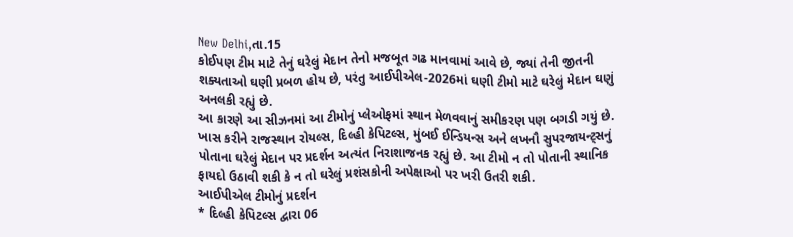New Delhi,તા.15
કોઈપણ ટીમ માટે તેનું ઘરેલું મેદાન તેનો મજબૂત ગઢ માનવામાં આવે છે, જ્યાં તેની જીતની શક્યતાઓ ઘણી પ્રબળ હોય છે, પરંતુ આઈપીએલ-2026માં ઘણી ટીમો માટે ઘરેલું મેદાન ઘણું અનલકી રહ્યું છે.
આ કારણે આ સીઝનમાં આ ટીમોનું પ્લેઓફમાં સ્થાન મેળવવાનું સમીકરણ પણ બગડી ગયું છે. ખાસ કરીને રાજસ્થાન રોયલ્સ, દિલ્હી કેપિટલ્સ, મુંબઈ ઈન્ડિયન્સ અને લખનૌ સુપરજાયન્ટ્સનું પોતાના ઘરેલું મેદાન પર પ્રદર્શન અત્યંત નિરાશાજનક રહ્યું છે. આ ટીમો ન તો પોતાની સ્થાનિક ફાયદો ઉઠાવી શકી કે ન તો ઘરેલું પ્રશંસકોની અપેક્ષાઓ પર ખરી ઉતરી શકી.
આઈપીએલ ટીમોનું પ્રદર્શન
* દિલ્હી કેપિટલ્સ દ્વારા 06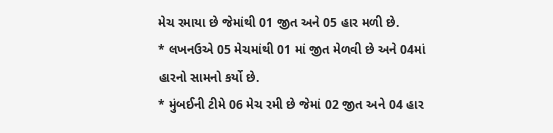મેચ રમાયા છે જેમાંથી 01 જીત અને 05 હાર મળી છે.
* લખનઉએ 05 મેચમાંથી 01 માં જીત મેળવી છે અને 04માં હારનો સામનો કર્યો છે.
* મુંબઈની ટીમે 06 મેચ રમી છે જેમાં 02 જીત અને 04 હાર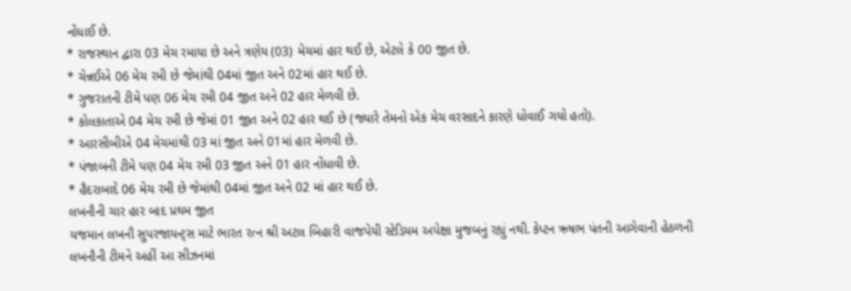નોંધાઈ છે.
* રાજસ્થાન દ્વારા 03 મેચ રમાયા છે અને ત્રણેય (03) મેચમાં હાર થઈ છે, એટલે કે 00 જીત છે.
* ચેન્નઈએ 06 મેચ રમી છે જેમાંથી 04માં જીત અને 02માં હાર થઈ છે.
* ગુજરાતની ટીમે પણ 06 મેચ રમી 04 જીત અને 02 હાર મેળવી છે.
* કોલકાતાએ 04 મેચ રમી છે જેમાં 01 જીત અને 02 હાર થઈ છે (જ્યારે તેમનો એક મેચ વરસાદને કારણે ધોવાઈ ગયો હતો).
* આરસીબીએ 04 મેચમાંથી 03 માં જીત અને 01માં હાર મેળવી છે.
* પંજાબની ટીમે પણ 04 મેચ રમી 03 જીત અને 01 હાર નોંધાવી છે.
* હૈદરાબાદે 06 મેચ રમી છે જેમાંથી 04માં જીત અને 02 માં હાર થઈ છે.
લખનૌની ચાર હાર બાદ પ્રથમ જીત
યજમાન લખનૌ સુપરજાયન્ટ્સ માટે ભારત રત્ન શ્રી અટલ બિહારી વાજપેયી સ્ટેડિયમ અપેક્ષા મુજબનું રહ્યું નથી. કેપ્ટન ઋષભ પંતની આગેવાની હેઠળની લખનૌની ટીમને અહીં આ સીઝનમાં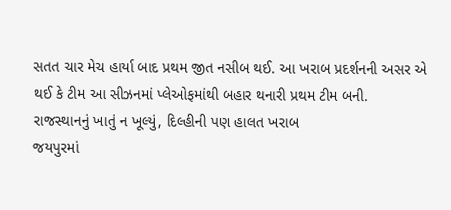સતત ચાર મેચ હાર્યા બાદ પ્રથમ જીત નસીબ થઈ. આ ખરાબ પ્રદર્શનની અસર એ થઈ કે ટીમ આ સીઝનમાં પ્લેઓફમાંથી બહાર થનારી પ્રથમ ટીમ બની.
રાજસ્થાનનું ખાતું ન ખૂલ્યું, દિલ્હીની પણ હાલત ખરાબ
જયપુરમાં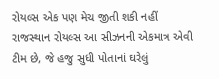રોયલ્સ એક પણ મેચ જીતી શકી નહીં
રાજસ્થાન રોયલ્સ આ સીઝનની એકમાત્ર એવી ટીમ છે, જે હજુ સુધી પોતાનાં ઘરેલું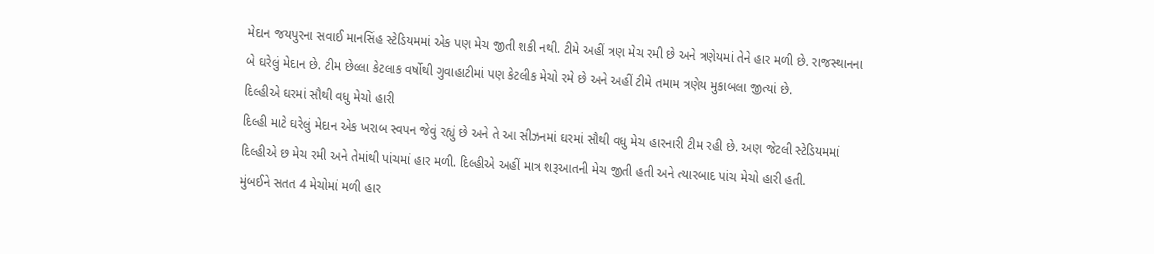મેદાન જયપુરના સવાઈ માનસિંહ સ્ટેડિયમમાં એક પણ મેચ જીતી શકી નથી. ટીમે અહીં ત્રણ મેચ રમી છે અને ત્રણેયમાં તેને હાર મળી છે. રાજસ્થાનના બે ઘરેલું મેદાન છે. ટીમ છેલ્લા કેટલાક વર્ષોથી ગુવાહાટીમાં પણ કેટલીક મેચો રમે છે અને અહીં ટીમે તમામ ત્રણેય મુકાબલા જીત્યાં છે.
દિલ્હીએ ઘરમાં સૌથી વધુ મેચો હારી
દિલ્હી માટે ઘરેલું મેદાન એક ખરાબ સ્વપન જેવું રહ્યું છે અને તે આ સીઝનમાં ઘરમાં સૌથી વધુ મેચ હારનારી ટીમ રહી છે. અણ જેટલી સ્ટેડિયમમાં દિલ્હીએ છ મેચ રમી અને તેમાંથી પાંચમાં હાર મળી. દિલ્હીએ અહીં માત્ર શરૂઆતની મેચ જીતી હતી અને ત્યારબાદ પાંચ મેચો હારી હતી.
મુંબઈને સતત 4 મેચોમાં મળી હાર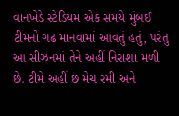વાનખેડે સ્ટેડિયમ એક સમયે મુંબઈ ટીમનો ગઢ માનવામાં આવતું હતું, પરંતુ આ સીઝનમાં તેને અહીં નિરાશા મળી છે. ટીમે અહીં છ મેચ રમી અને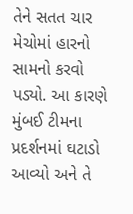તેને સતત ચાર મેચોમાં હારનો સામનો કરવો પડ્યો. આ કારણે મુંબઈ ટીમના પ્રદર્શનમાં ઘટાડો આવ્યો અને તે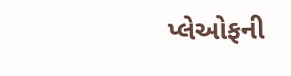પ્લેઓફની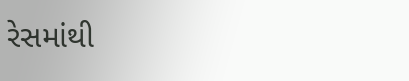રેસમાંથી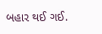બહાર થઈ ગઈ.